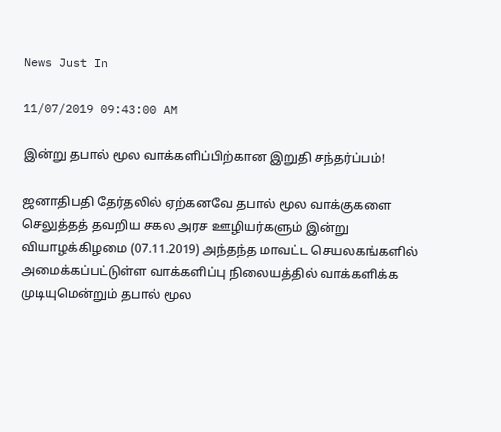News Just In

11/07/2019 09:43:00 AM

இன்று தபால் மூல வாக்களிப்பிற்கான இறுதி சந்தர்ப்பம்!

ஜனாதிபதி தேர்தலில் ஏற்கனவே தபால் மூல வாக்குகளை செலுத்தத் தவறிய சகல அரச ஊழியர்களும் இன்று வியாழக்கிழமை (07.11.2019) அந்தந்த மாவட்ட செயலகங்களில் அமைக்கப்பட்டுள்ள வாக்களிப்பு நிலையத்தில் வாக்களிக்க முடியுமென்றும் தபால் மூல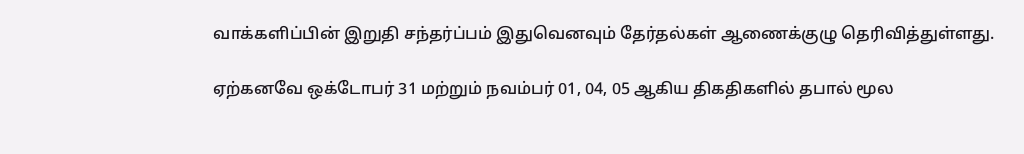வாக்களிப்பின் இறுதி சந்தர்ப்பம் இதுவெனவும் தேர்தல்கள் ஆணைக்குழு தெரிவித்துள்ளது.

ஏற்கனவே ஒக்டோபர் 31 மற்றும் நவம்பர் 01, 04, 05 ஆகிய திகதிகளில் தபால் மூல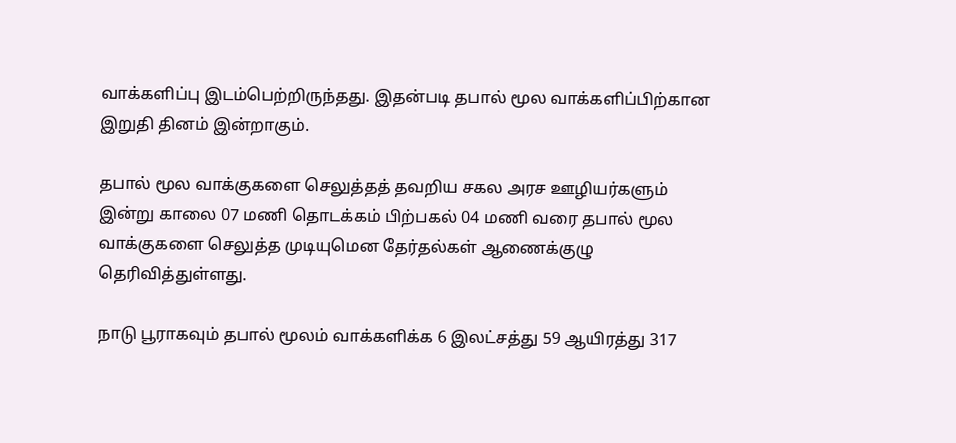வாக்களிப்பு இடம்பெற்றிருந்தது. இதன்படி தபால் மூல வாக்களிப்பிற்கான இறுதி தினம் இன்றாகும்.

தபால் மூல வாக்குகளை செலுத்தத் தவறிய சகல அரச ஊழியர்களும் இன்று காலை 07 மணி தொடக்கம் பிற்பகல் 04 மணி வரை தபால் மூல வாக்குகளை செலுத்த முடியுமென தேர்தல்கள் ஆணைக்குழு தெரிவித்துள்ளது.

நாடு பூராகவும் தபால் மூலம் வாக்களிக்க 6 இலட்சத்து 59 ஆயிரத்து 317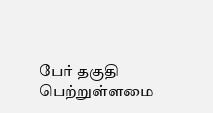பேர் தகுதி பெற்றுள்ளமை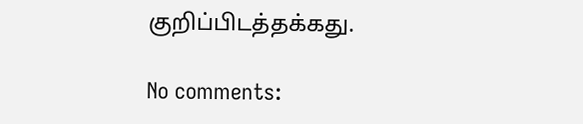குறிப்பிடத்தக்கது.

No comments: